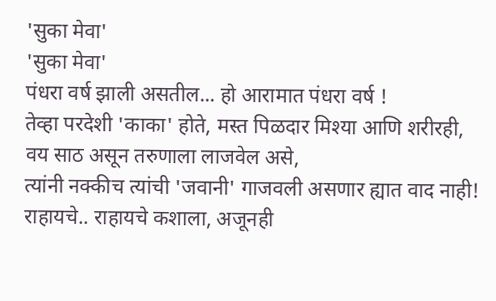'सुका मेवा'
'सुका मेवा'
पंधरा वर्ष झाली असतील... हो आरामात पंधरा वर्ष !
तेव्हा परदेशी 'काका' होते, मस्त पिळदार मिश्या आणि शरीरही,
वय साठ असून तरुणाला लाजवेल असे,
त्यांनी नक्कीच त्यांची 'जवानी' गाजवली असणार ह्यात वाद नाही!
राहायचे.. राहायचे कशाला, अजूनही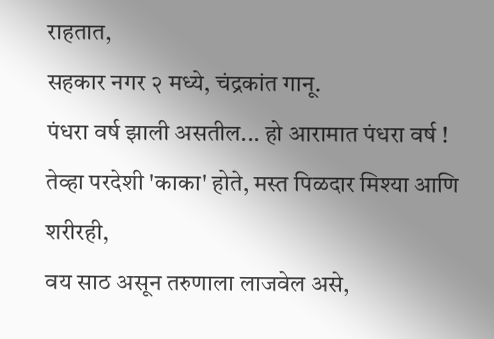राहतात,
सहकार नगर २ मध्ये, चंद्रकांत गानू.
पंधरा वर्ष झाली असतील... हो आरामात पंधरा वर्ष !
तेव्हा परदेशी 'काका' होते, मस्त पिळदार मिश्या आणि शरीरही,
वय साठ असून तरुणाला लाजवेल असे,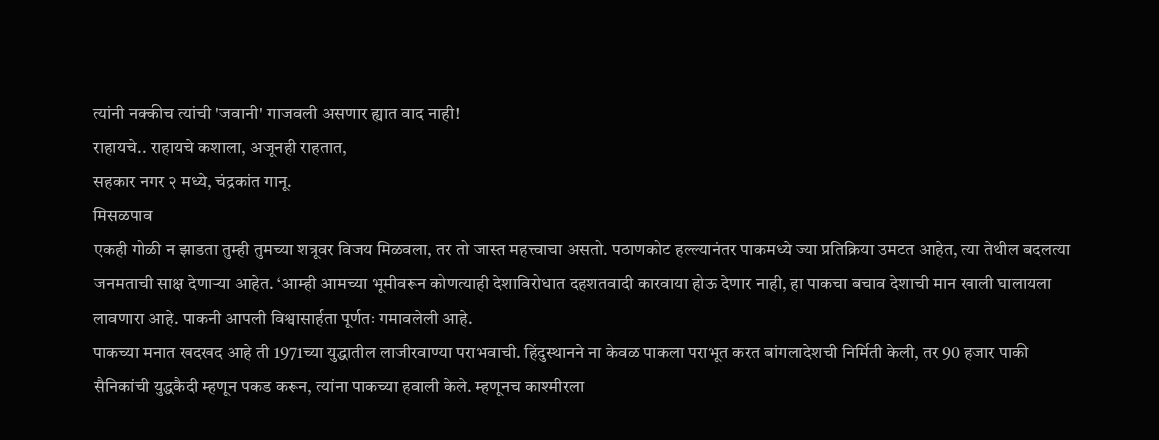त्यांनी नक्कीच त्यांची 'जवानी' गाजवली असणार ह्यात वाद नाही!
राहायचे.. राहायचे कशाला, अजूनही राहतात,
सहकार नगर २ मध्ये, चंद्रकांत गानू.
मिसळपाव
एकही गोळी न झाडता तुम्ही तुमच्या शत्रूवर विजय मिळवला, तर तो जास्त महत्त्वाचा असतो. पठाणकोट हल्ल्यानंतर पाकमध्ये ज्या प्रतिक्रिया उमटत आहेत, त्या तेथील बदलत्या जनमताची साक्ष देणाऱ्या आहेत. ‘आम्ही आमच्या भूमीवरून कोणत्याही देशाविरोधात दहशतवादी कारवाया होऊ देणार नाही, हा पाकचा बचाव देशाची मान खाली घालायला लावणारा आहे. पाकनी आपली विश्वासार्हता पूर्णतः गमावलेली आहे.
पाकच्या मनात खदखद आहे ती 1971च्या युद्धातील लाजीरवाण्या पराभवाची. हिंदुस्थानने ना केवळ पाकला पराभूत करत बांगलादेशची निर्मिती केली, तर 90 हजार पाकी सैनिकांची युद्धकैदी म्हणून पकड करून, त्यांना पाकच्या हवाली केले. म्हणूनच काश्मीरला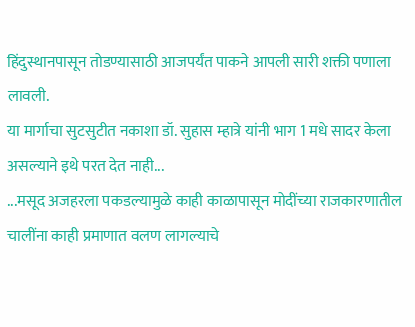हिंदुस्थानपासून तोडण्यासाठी आजपर्यंत पाकने आपली सारी शक्ती पणाला लावली.
या मार्गाचा सुटसुटीत नकाशा डॉ. सुहास म्हात्रे यांनी भाग 1 मधे सादर केला असल्याने इथे परत देत नाही...
...मसूद अजहरला पकडल्यामुळे काही काळापासून मोदींच्या राजकारणातील चालींना काही प्रमाणात वलण लागल्याचे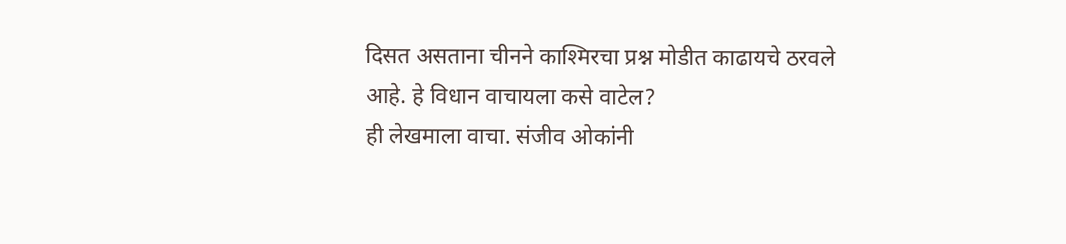दिसत असताना चीनने काश्मिरचा प्रश्न मोडीत काढायचे ठरवले आहे. हे विधान वाचायला कसे वाटेल?
ही लेखमाला वाचा. संजीव ओकांनी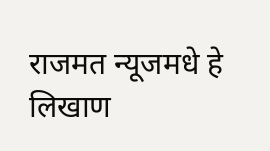राजमत न्यूजमधे हे लिखाण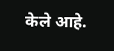केले आहे.